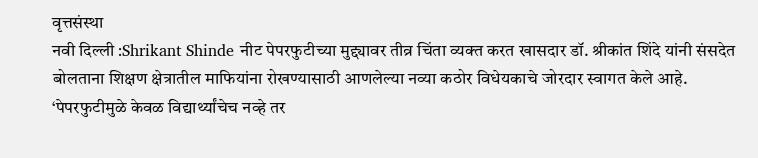वृत्तसंस्था
नवी दिल्ली :Shrikant Shinde नीट पेपरफुटीच्या मुद्द्यावर तीव्र चिंता व्यक्त करत खासदार डॉ. श्रीकांत शिंदे यांनी संसदेत बोलताना शिक्षण क्षेत्रातील माफियांना रोखण्यासाठी आणलेल्या नव्या कठोर विधेयकाचे जोरदार स्वागत केले आहे. ‘पेपरफुटीमुळे केवळ विद्यार्थ्यांचेच नव्हे तर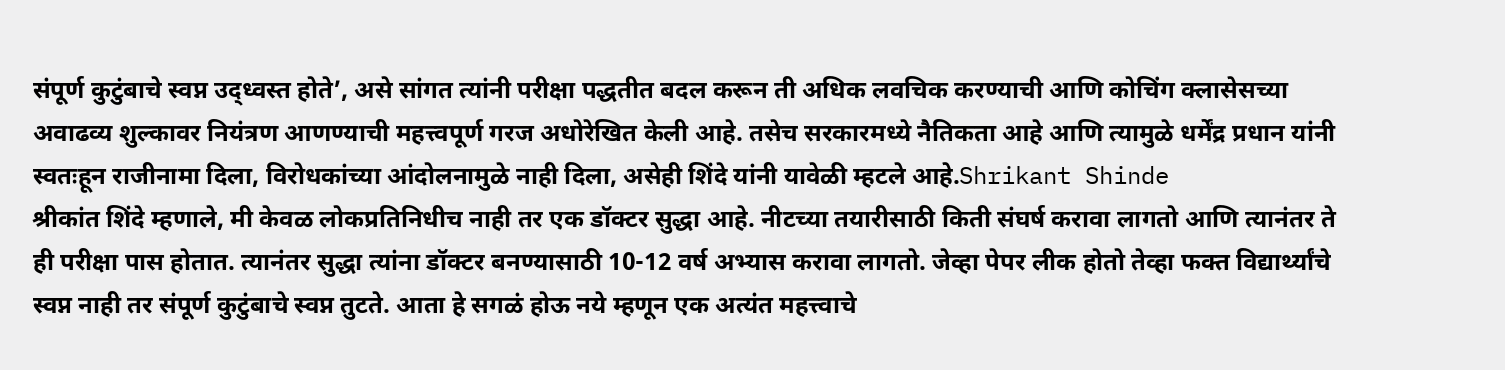संपूर्ण कुटुंबाचे स्वप्न उद्ध्वस्त होते’, असे सांगत त्यांनी परीक्षा पद्धतीत बदल करून ती अधिक लवचिक करण्याची आणि कोचिंग क्लासेसच्या अवाढव्य शुल्कावर नियंत्रण आणण्याची महत्त्वपूर्ण गरज अधोरेखित केली आहे. तसेच सरकारमध्ये नैतिकता आहे आणि त्यामुळे धर्मेंद्र प्रधान यांनी स्वतःहून राजीनामा दिला, विरोधकांच्या आंदोलनामुळे नाही दिला, असेही शिंदे यांनी यावेळी म्हटले आहे.Shrikant Shinde
श्रीकांत शिंदे म्हणाले, मी केवळ लोकप्रतिनिधीच नाही तर एक डॉक्टर सुद्धा आहे. नीटच्या तयारीसाठी किती संघर्ष करावा लागतो आणि त्यानंतर ते ही परीक्षा पास होतात. त्यानंतर सुद्धा त्यांना डॉक्टर बनण्यासाठी 10-12 वर्ष अभ्यास करावा लागतो. जेव्हा पेपर लीक होतो तेव्हा फक्त विद्यार्थ्यांचे स्वप्न नाही तर संपूर्ण कुटुंबाचे स्वप्न तुटते. आता हे सगळं होऊ नये म्हणून एक अत्यंत महत्त्वाचे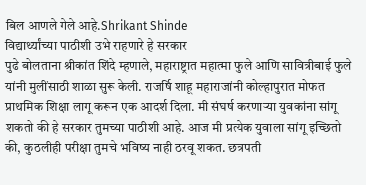बिल आणले गेले आहे.Shrikant Shinde
विद्यार्थ्यांच्या पाठीशी उभे राहणारे हे सरकार
पुढे बोलताना श्रीकांत शिंदे म्हणाले, महाराष्ट्रात महात्मा फुले आणि सावित्रीबाई फुले यांनी मुलींसाठी शाळा सुरू केली. राजर्षि शाहू महाराजांनी कोल्हापुरात मोफत प्राथमिक शिक्षा लागू करून एक आदर्श दिला. मी संघर्ष करणाऱ्या युवकांना सांगू शकतो की हे सरकार तुमच्या पाठीशी आहे. आज मी प्रत्येक युवाला सांगू इच्छितो की, कुठलीही परीक्षा तुमचे भविष्य नाही ठरवू शकत. छत्रपती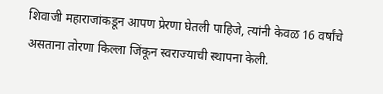शिवाजी महाराजांकडून आपण प्रेरणा घेतली पाहिजे, त्यांनी केवळ 16 वर्षांचे असताना तोरणा किल्ला जिंकून स्वराज्याची स्थापना केली.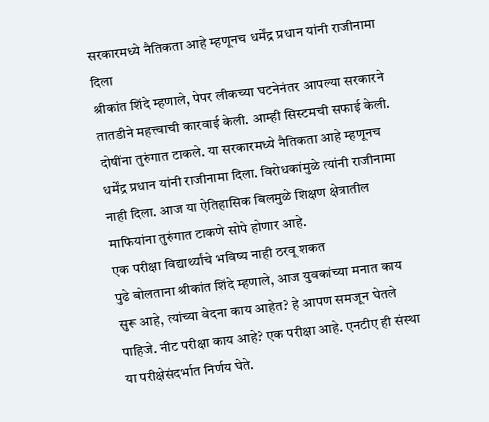सरकारमध्ये नैतिकता आहे म्हणूनच धर्मेंद्र प्रधान यांनी राजीनामा दिला
श्रीकांत शिंदे म्हणाले, पेपर लीकच्या घटनेनंतर आपल्या सरकारने तातडीने महत्त्वाची कारवाई केली. आम्ही सिस्टमची सफाई केली. दोषींना तुरुंगात टाकले. या सरकारमध्ये नैतिकता आहे म्हणूनच धर्मेंद्र प्रधान यांनी राजीनामा दिला. विरोधकांमुळे त्यांनी राजीनामा नाही दिला. आज या ऐतिहासिक बिलमुळे शिक्षण क्षेत्रातील माफियांना तुरुंगात टाकणे सोपे होणार आहे.
एक परीक्षा विद्यार्थ्यांचे भविष्य नाही ठरवू शकत
पुढे बोलताना श्रीकांत शिंदे म्हणाले, आज युवकांच्या मनात काय सुरू आहे, त्यांच्या वेदना काय आहेत? हे आपण समजून घेतले पाहिजे. नीट परीक्षा काय आहे? एक परीक्षा आहे. एनटीए ही संस्था या परीक्षेसंदर्भात निर्णय घेते.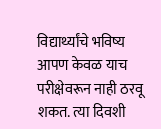विद्यार्थ्यांचे भविष्य आपण केवळ याच परीक्षेवरून नाही ठरवू शकत. त्या दिवशी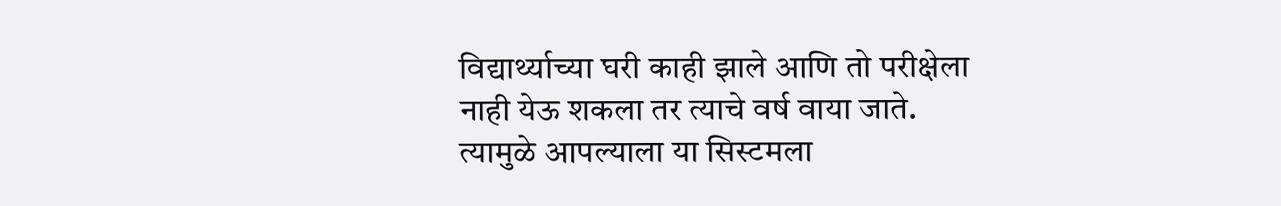विद्यार्थ्याच्या घरी काही झाले आणि तो परीक्षेला नाही येऊ शकला तर त्याचे वर्ष वाया जाते. त्यामुळे आपल्याला या सिस्टमला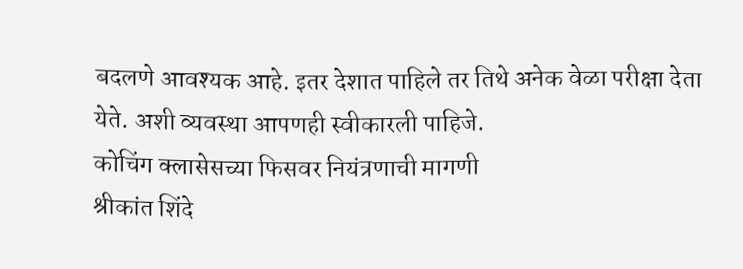बदलणे आवश्यक आहे. इतर देशात पाहिले तर तिथे अनेक वेळा परीक्षा देता येते. अशी व्यवस्था आपणही स्वीकारली पाहिजे.
कोचिंग क्लासेसच्या फिसवर नियंत्रणाची मागणी
श्रीकांत शिंदे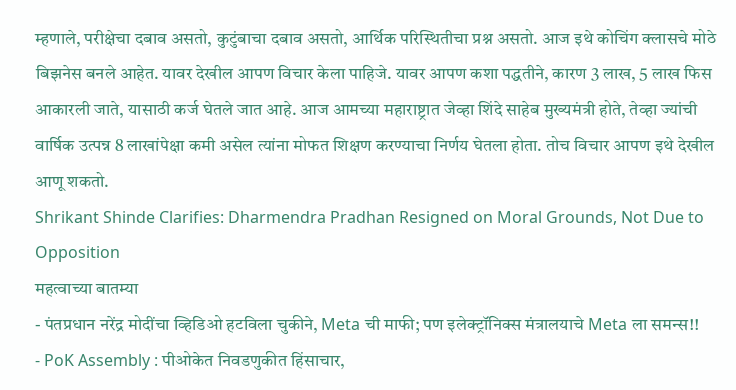म्हणाले, परीक्षेचा दबाव असतो, कुटुंबाचा दबाव असतो, आर्थिक परिस्थितीचा प्रश्न असतो. आज इथे कोचिंग क्लासचे मोठे बिझनेस बनले आहेत. यावर देखील आपण विचार केला पाहिजे. यावर आपण कशा पद्धतीने, कारण 3 लाख, 5 लाख फिस आकारली जाते, यासाठी कर्ज घेतले जात आहे. आज आमच्या महाराष्ट्रात जेव्हा शिंदे साहेब मुख्यमंत्री होते, तेव्हा ज्यांची वार्षिक उत्पन्न 8 लाखांपेक्षा कमी असेल त्यांना मोफत शिक्षण करण्याचा निर्णय घेतला होता. तोच विचार आपण इथे देखील आणू शकतो.
Shrikant Shinde Clarifies: Dharmendra Pradhan Resigned on Moral Grounds, Not Due to Opposition
महत्वाच्या बातम्या
- पंतप्रधान नरेंद्र मोदींचा व्हिडिओ हटविला चुकीने, Meta ची माफी; पण इलेक्ट्रॉनिक्स मंत्रालयाचे Meta ला समन्स!!
- PoK Assembly : पीओकेत निवडणुकीत हिंसाचार,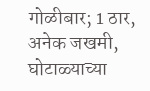गोळीबार; 1 ठार, अनेक जखमी, घोटाळ्याच्या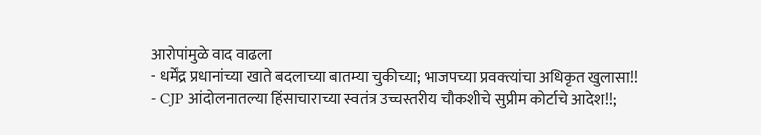आरोपांमुळे वाद वाढला
- धर्मेंद्र प्रधानांच्या खाते बदलाच्या बातम्या चुकीच्या; भाजपच्या प्रवक्त्यांचा अधिकृत खुलासा!!
- CJP आंदोलनातल्या हिंसाचाराच्या स्वतंत्र उच्चस्तरीय चौकशीचे सुप्रीम कोर्टाचे आदेश!!;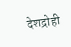देशद्रोही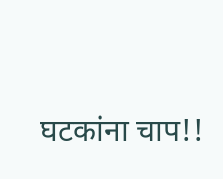घटकांना चाप!!